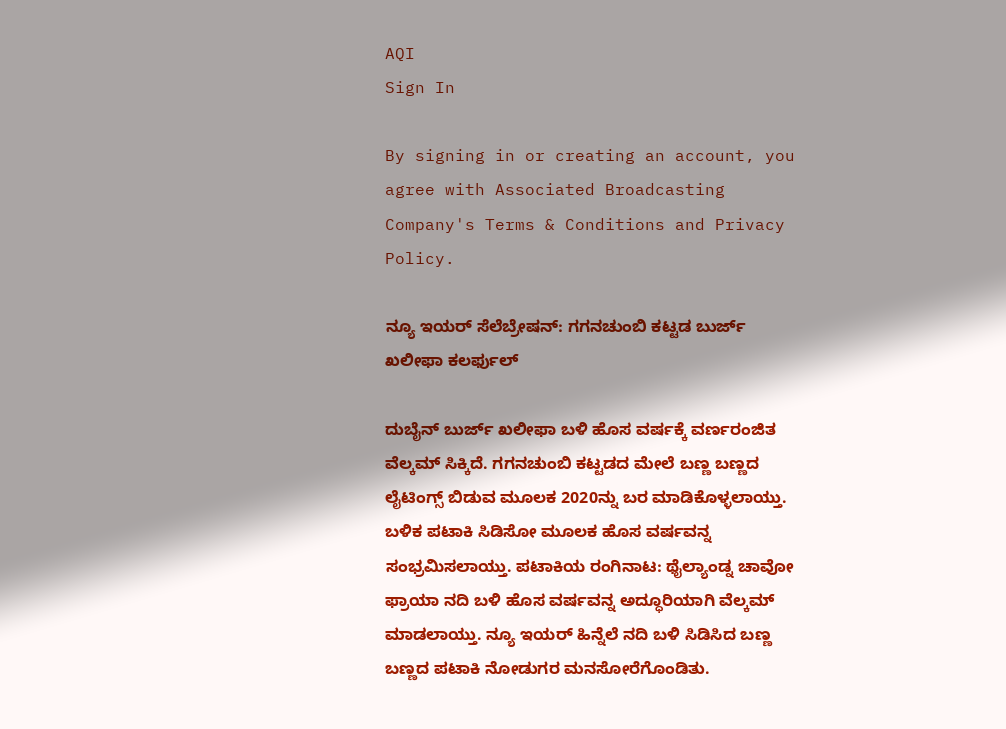AQI
Sign In

By signing in or creating an account, you agree with Associated Broadcasting Company's Terms & Conditions and Privacy Policy.

ನ್ಯೂ ಇಯರ್ ಸೆಲೆಬ್ರೇಷನ್: ಗಗನಚುಂಬಿ ಕಟ್ಟಡ ಬುರ್ಜ್ ಖಲೀಫಾ ಕಲರ್ಫುಲ್

ದುಬೈನ್ ಬುರ್ಜ್ ಖಲೀಫಾ ಬಳಿ ಹೊಸ ವರ್ಷಕ್ಕೆ ವರ್ಣರಂಜಿತ ವೆಲ್ಕಮ್ ಸಿಕ್ಕಿದೆ. ಗಗನಚುಂಬಿ ಕಟ್ಟಡದ ಮೇಲೆ ಬಣ್ಣ ಬಣ್ಣದ ಲೈಟಿಂಗ್ಸ್ ಬಿಡುವ ಮೂಲಕ 2020ನ್ನು ಬರ ಮಾಡಿಕೊಳ್ಳಲಾಯ್ತು. ಬಳಿಕ ಪಟಾಕಿ ಸಿಡಿಸೋ ಮೂಲಕ ಹೊಸ ವರ್ಷವನ್ನ ಸಂಭ್ರಮಿಸಲಾಯ್ತು. ಪಟಾಕಿಯ ರಂಗಿನಾಟ: ಥೈಲ್ಯಾಂಡ್ನ ಚಾವೋ ಫ್ರಾಯಾ ನದಿ ಬಳಿ ಹೊಸ ವರ್ಷವನ್ನ ಅದ್ಧೂರಿಯಾಗಿ ವೆಲ್ಕಮ್ ಮಾಡಲಾಯ್ತು. ನ್ಯೂ ಇಯರ್ ಹಿನ್ನೆಲೆ ನದಿ ಬಳಿ ಸಿಡಿಸಿದ ಬಣ್ಣ ಬಣ್ಣದ ಪಟಾಕಿ ನೋಡುಗರ ಮನಸೋರೆಗೊಂಡಿತು.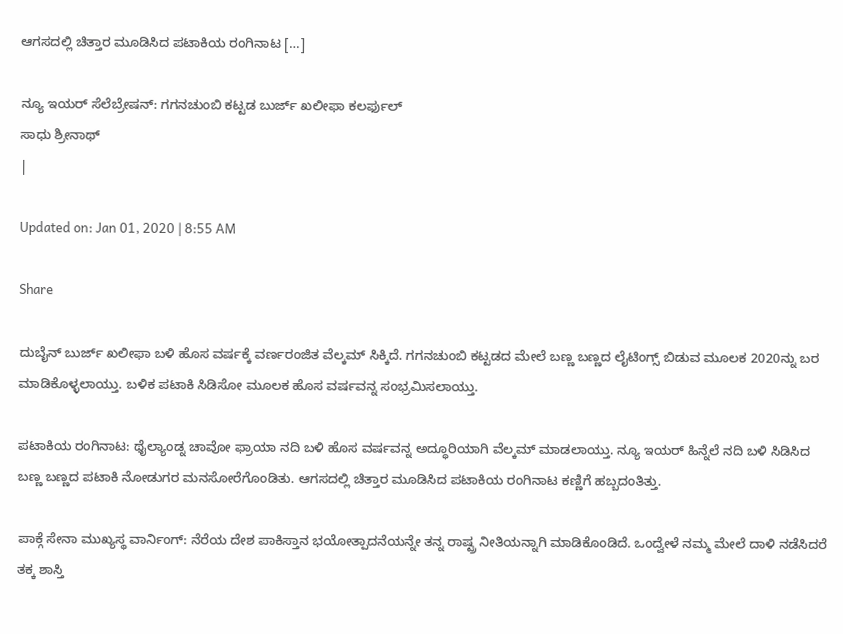ಆಗಸದಲ್ಲಿ ಚಿತ್ತಾರ ಮೂಡಿಸಿದ ಪಟಾಕಿಯ ರಂಗಿನಾಟ […]

ನ್ಯೂ ಇಯರ್ ಸೆಲೆಬ್ರೇಷನ್: ಗಗನಚುಂಬಿ ಕಟ್ಟಡ ಬುರ್ಜ್ ಖಲೀಫಾ ಕಲರ್ಫುಲ್
ಸಾಧು ಶ್ರೀನಾಥ್
|

Updated on: Jan 01, 2020 | 8:55 AM

Share

ದುಬೈನ್ ಬುರ್ಜ್ ಖಲೀಫಾ ಬಳಿ ಹೊಸ ವರ್ಷಕ್ಕೆ ವರ್ಣರಂಜಿತ ವೆಲ್ಕಮ್ ಸಿಕ್ಕಿದೆ. ಗಗನಚುಂಬಿ ಕಟ್ಟಡದ ಮೇಲೆ ಬಣ್ಣ ಬಣ್ಣದ ಲೈಟಿಂಗ್ಸ್ ಬಿಡುವ ಮೂಲಕ 2020ನ್ನು ಬರ ಮಾಡಿಕೊಳ್ಳಲಾಯ್ತು. ಬಳಿಕ ಪಟಾಕಿ ಸಿಡಿಸೋ ಮೂಲಕ ಹೊಸ ವರ್ಷವನ್ನ ಸಂಭ್ರಮಿಸಲಾಯ್ತು.

ಪಟಾಕಿಯ ರಂಗಿನಾಟ: ಥೈಲ್ಯಾಂಡ್ನ ಚಾವೋ ಫ್ರಾಯಾ ನದಿ ಬಳಿ ಹೊಸ ವರ್ಷವನ್ನ ಅದ್ಧೂರಿಯಾಗಿ ವೆಲ್ಕಮ್ ಮಾಡಲಾಯ್ತು. ನ್ಯೂ ಇಯರ್ ಹಿನ್ನೆಲೆ ನದಿ ಬಳಿ ಸಿಡಿಸಿದ ಬಣ್ಣ ಬಣ್ಣದ ಪಟಾಕಿ ನೋಡುಗರ ಮನಸೋರೆಗೊಂಡಿತು. ಆಗಸದಲ್ಲಿ ಚಿತ್ತಾರ ಮೂಡಿಸಿದ ಪಟಾಕಿಯ ರಂಗಿನಾಟ ಕಣ್ಣಿಗೆ ಹಬ್ಬದಂತಿತ್ತು.

ಪಾಕ್ಗೆ ಸೇನಾ ಮುಖ್ಯಸ್ಥ ವಾರ್ನಿಂಗ್: ನೆರೆಯ ದೇಶ ಪಾಕಿಸ್ತಾನ ಭಯೋತ್ಪಾದನೆಯನ್ನೇ ತನ್ನ ರಾಷ್ಟ್ರ ನೀತಿಯನ್ನಾಗಿ ಮಾಡಿಕೊಂಡಿದೆ. ಒಂದ್ವೇಳೆ ನಮ್ಮ ಮೇಲೆ ದಾಳಿ ನಡೆಸಿದರೆ ತಕ್ಕ ಶಾಸ್ತಿ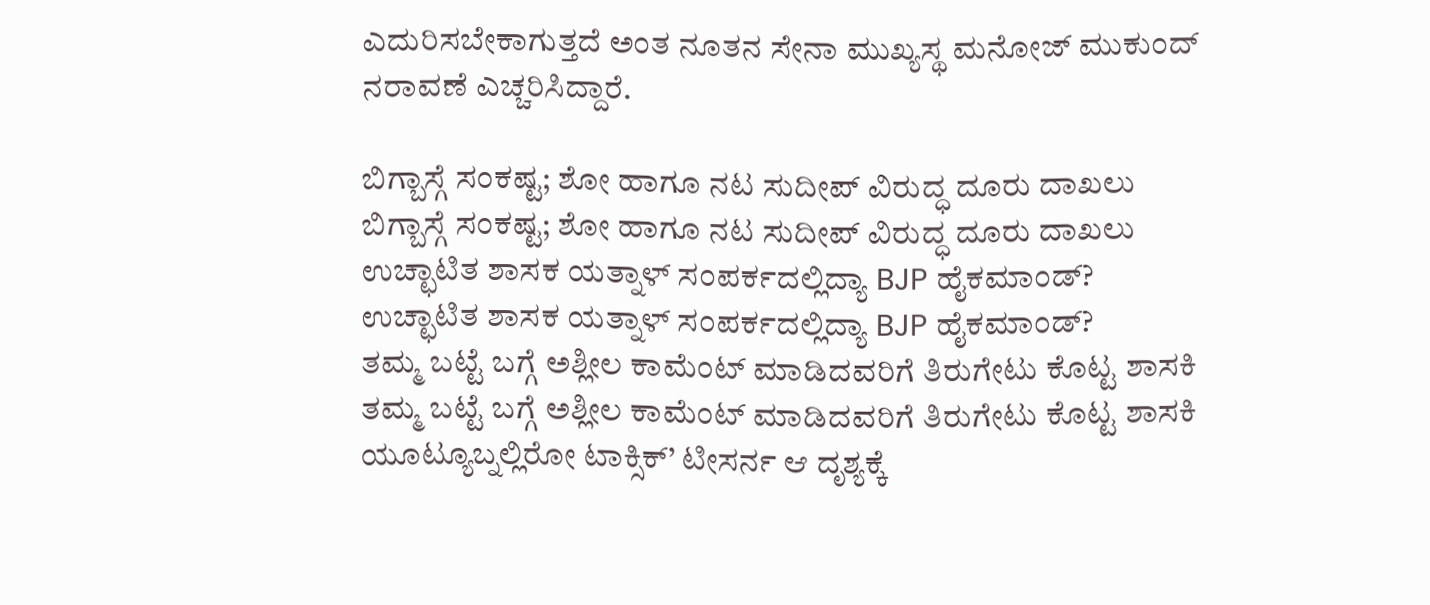ಎದುರಿಸಬೇಕಾಗುತ್ತದೆ ಅಂತ ನೂತನ ಸೇನಾ ಮುಖ್ಯಸ್ಥ ಮನೋಜ್‌ ಮುಕುಂದ್ ನರಾವಣೆ ಎಚ್ಚರಿಸಿದ್ದಾರೆ.

ಬಿಗ್ಬಾಸ್ಗೆ ಸಂಕಷ್ಟ; ಶೋ ಹಾಗೂ ನಟ ಸುದೀಪ್ ವಿರುದ್ಧ ದೂರು ದಾಖಲು
ಬಿಗ್ಬಾಸ್ಗೆ ಸಂಕಷ್ಟ; ಶೋ ಹಾಗೂ ನಟ ಸುದೀಪ್ ವಿರುದ್ಧ ದೂರು ದಾಖಲು
ಉಚ್ಛಾಟಿತ ಶಾಸಕ ಯತ್ನಾಳ್ ಸಂಪರ್ಕದಲ್ಲಿದ್ಯಾ BJP ಹೈಕಮಾಂಡ್?
ಉಚ್ಛಾಟಿತ ಶಾಸಕ ಯತ್ನಾಳ್ ಸಂಪರ್ಕದಲ್ಲಿದ್ಯಾ BJP ಹೈಕಮಾಂಡ್?
ತಮ್ಮ ಬಟ್ಟೆ ಬಗ್ಗೆ ಅಶ್ಲೀಲ ಕಾಮೆಂಟ್ ಮಾಡಿದವರಿಗೆ ತಿರುಗೇಟು ಕೊಟ್ಟ ಶಾಸಕಿ
ತಮ್ಮ ಬಟ್ಟೆ ಬಗ್ಗೆ ಅಶ್ಲೀಲ ಕಾಮೆಂಟ್ ಮಾಡಿದವರಿಗೆ ತಿರುಗೇಟು ಕೊಟ್ಟ ಶಾಸಕಿ
ಯೂಟ್ಯೂಬ್ನಲ್ಲಿರೋ ಟಾಕ್ಸಿಕ್’ ಟೀಸರ್ನ ಆ ದೃಶ್ಯಕ್ಕೆ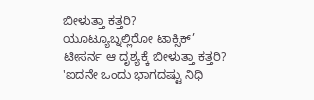ಬೀಳುತ್ತಾ ಕತ್ತರಿ?
ಯೂಟ್ಯೂಬ್ನಲ್ಲಿರೋ ಟಾಕ್ಸಿಕ್’ ಟೀಸರ್ನ ಆ ದೃಶ್ಯಕ್ಕೆ ಬೀಳುತ್ತಾ ಕತ್ತರಿ?
'ಐದನೇ ಒಂದು ಭಾಗದಷ್ಟು ನಿಧಿ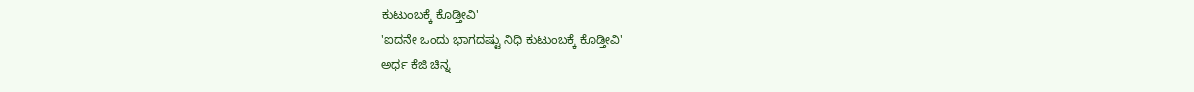ಕುಟುಂಬಕ್ಕೆ ಕೊಡ್ತೀವಿ'
'ಐದನೇ ಒಂದು ಭಾಗದಷ್ಟು ನಿಧಿ ಕುಟುಂಬಕ್ಕೆ ಕೊಡ್ತೀವಿ'
ಅರ್ಧ ಕೆಜಿ ಚಿನ್ನ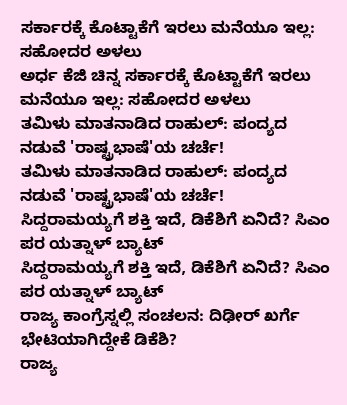ಸರ್ಕಾರಕ್ಕೆ ಕೊಟ್ಟಾಕೆಗೆ ಇರಲು ಮನೆಯೂ ಇಲ್ಲ: ಸಹೋದರ ಅಳಲು
ಅರ್ಧ ಕೆಜಿ ಚಿನ್ನ ಸರ್ಕಾರಕ್ಕೆ ಕೊಟ್ಟಾಕೆಗೆ ಇರಲು ಮನೆಯೂ ಇಲ್ಲ: ಸಹೋದರ ಅಳಲು
ತಮಿಳು ಮಾತನಾಡಿದ ರಾಹುಲ್: ಪಂದ್ಯದ ನಡುವೆ 'ರಾಷ್ಟ್ರಭಾಷೆ'ಯ ಚರ್ಚೆ!
ತಮಿಳು ಮಾತನಾಡಿದ ರಾಹುಲ್: ಪಂದ್ಯದ ನಡುವೆ 'ರಾಷ್ಟ್ರಭಾಷೆ'ಯ ಚರ್ಚೆ!
ಸಿದ್ದರಾಮಯ್ಯಗೆ ಶಕ್ತಿ ಇದೆ, ಡಿಕೆಶಿಗೆ ಏನಿದೆ? ಸಿಎಂ ಪರ ಯತ್ನಾಳ್ ಬ್ಯಾಟ್
ಸಿದ್ದರಾಮಯ್ಯಗೆ ಶಕ್ತಿ ಇದೆ, ಡಿಕೆಶಿಗೆ ಏನಿದೆ? ಸಿಎಂ ಪರ ಯತ್ನಾಳ್ ಬ್ಯಾಟ್
ರಾಜ್ಯ ಕಾಂಗ್ರೆಸ್ನಲ್ಲಿ ಸಂಚಲನ: ದಿಢೀರ್ ಖರ್ಗೆ ಭೇಟಿಯಾಗಿದ್ದೇಕೆ ಡಿಕೆಶಿ?
ರಾಜ್ಯ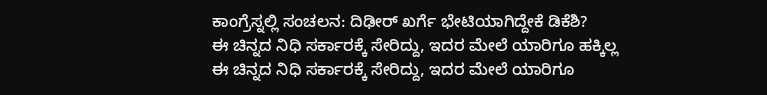ಕಾಂಗ್ರೆಸ್ನಲ್ಲಿ ಸಂಚಲನ: ದಿಢೀರ್ ಖರ್ಗೆ ಭೇಟಿಯಾಗಿದ್ದೇಕೆ ಡಿಕೆಶಿ?
ಈ ಚಿನ್ನದ ನಿಧಿ ಸರ್ಕಾರಕ್ಕೆ ಸೇರಿದ್ದು, ಇದರ ಮೇಲೆ ಯಾರಿಗೂ ಹಕ್ಕಿಲ್ಲ
ಈ ಚಿನ್ನದ ನಿಧಿ ಸರ್ಕಾರಕ್ಕೆ ಸೇರಿದ್ದು, ಇದರ ಮೇಲೆ ಯಾರಿಗೂ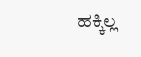ಹಕ್ಕಿಲ್ಲ